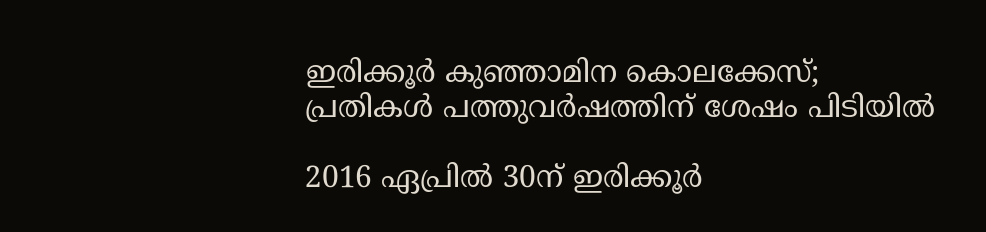ഇരിക്കൂർ കുഞ്ഞാമിന കൊലക്കേസ്; പ്രതികൾ പത്തുവർഷത്തിന് ശേഷം പിടിയിൽ

2016 ഏപ്രിൽ 30ന് ഇരിക്കൂർ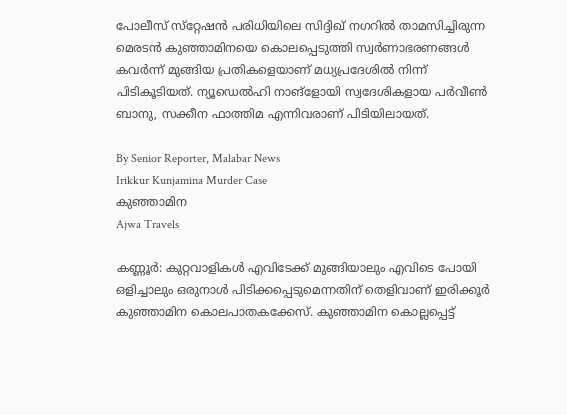പോലീസ് സ്‌റ്റേഷൻ പരിധിയിലെ സിദ്ദിഖ് നഗറിൽ താമസിച്ചിരുന്ന മെരടൻ കുഞ്ഞാമിനയെ കൊലപ്പെടുത്തി സ്വർണാഭരണങ്ങൾ കവർന്ന് മുങ്ങിയ പ്രതികളെയാണ് മധ്യപ്രദേശിൽ നിന്ന് പിടികൂടിയത്. ന്യൂഡെൽഹി നാങ്ളോയി സ്വദേശികളായ പർവീൺ ബാനു, സക്കീന ഫാത്തിമ എന്നിവരാണ് പിടിയിലായത്.

By Senior Reporter, Malabar News
Irikkur Kunjamina Murder Case
കുഞ്ഞാമിന
Ajwa Travels

കണ്ണൂർ: കുറ്റവാളികൾ എവിടേക്ക് മുങ്ങിയാലും എവിടെ പോയി ഒളിച്ചാലും ഒരുനാൾ പിടിക്കപ്പെടുമെന്നതിന് തെളിവാണ് ഇരിക്കൂർ കുഞ്ഞാമിന കൊലപാതകക്കേസ്. കുഞ്ഞാമിന കൊല്ലപ്പെട്ട്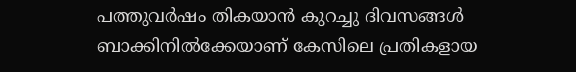പത്തുവർഷം തികയാൻ കുറച്ചു ദിവസങ്ങൾ ബാക്കിനിൽക്കേയാണ് കേസിലെ പ്രതികളായ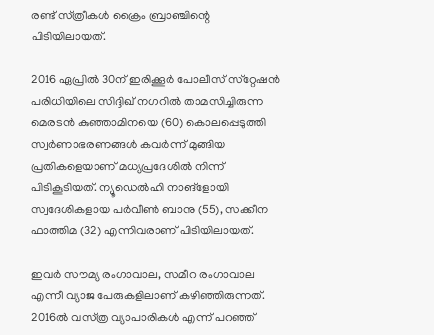രണ്ട് സ്‌ത്രീകൾ ക്രൈം ബ്രാഞ്ചിന്റെ പിടിയിലായത്.

2016 ഏപ്രിൽ 30ന് ഇരിക്കൂർ പോലീസ് സ്‌റ്റേഷൻ പരിധിയിലെ സിദ്ദിഖ് നഗറിൽ താമസിച്ചിരുന്ന മെരടൻ കുഞ്ഞാമിനയെ (60) കൊലപ്പെടുത്തി സ്വർണാഭരണങ്ങൾ കവർന്ന് മുങ്ങിയ പ്രതികളെയാണ് മധ്യപ്രദേശിൽ നിന്ന് പിടികൂടിയത്. ന്യൂഡെൽഹി നാങ്ളോയി സ്വദേശികളായ പർവീൺ ബാനു (55), സക്കീന ഫാത്തിമ (32) എന്നിവരാണ് പിടിയിലായത്.

ഇവർ സൗമ്യ രംഗാവാല, സമീറ രംഗാവാല എന്നീ വ്യാജ പേരുകളിലാണ് കഴിഞ്ഞിരുന്നത്. 2016ൽ വസ്‌ത്ര വ്യാപാരികൾ എന്ന് പറഞ്ഞ്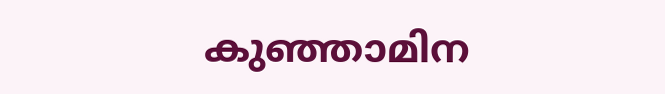കുഞ്ഞാമിന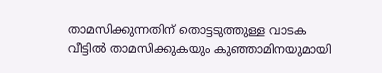താമസിക്കുന്നതിന് തൊട്ടടുത്തുള്ള വാടക വീട്ടിൽ താമസിക്കുകയും കുഞ്ഞാമിനയുമായി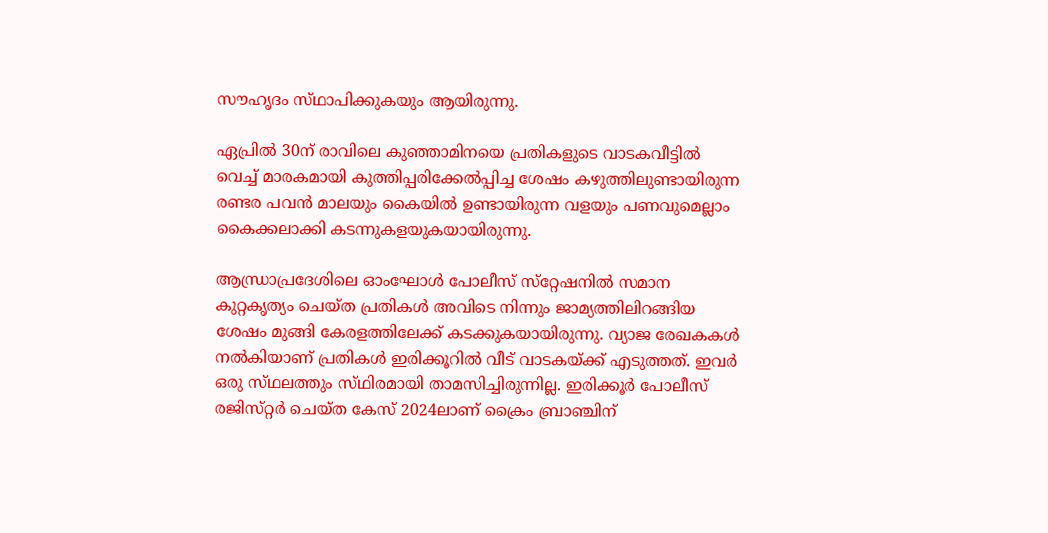സൗഹൃദം സ്‌ഥാപിക്കുകയും ആയിരുന്നു.

ഏപ്രിൽ 30ന് രാവിലെ കുഞ്ഞാമിനയെ പ്രതികളുടെ വാടകവീട്ടിൽ വെച്ച് മാരകമായി കുത്തിപ്പരിക്കേൽപ്പിച്ച ശേഷം കഴുത്തിലുണ്ടായിരുന്ന രണ്ടര പവൻ മാലയും കൈയിൽ ഉണ്ടായിരുന്ന വളയും പണവുമെല്ലാം കൈക്കലാക്കി കടന്നുകളയുകയായിരുന്നു.

ആന്ധ്രാപ്രദേശിലെ ഓംഘോൾ പോലീസ് സ്‌റ്റേഷനിൽ സമാന കുറ്റകൃത്യം ചെയ്‌ത പ്രതികൾ അവിടെ നിന്നും ജാമ്യത്തിലിറങ്ങിയ ശേഷം മുങ്ങി കേരളത്തിലേക്ക് കടക്കുകയായിരുന്നു. വ്യാജ രേഖകകൾ നൽകിയാണ് പ്രതികൾ ഇരിക്കൂറിൽ വീട് വാടകയ്‌ക്ക് എടുത്തത്. ഇവർ ഒരു സ്‌ഥലത്തും സ്‌ഥിരമായി താമസിച്ചിരുന്നില്ല. ഇരിക്കൂർ പോലീസ് രജിസ്‌റ്റർ ചെയ്‌ത കേസ് 2024ലാണ് ക്രൈം ബ്രാഞ്ചിന്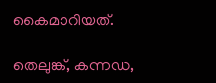കൈമാറിയത്.

തെലുങ്ക്, കന്നഡ,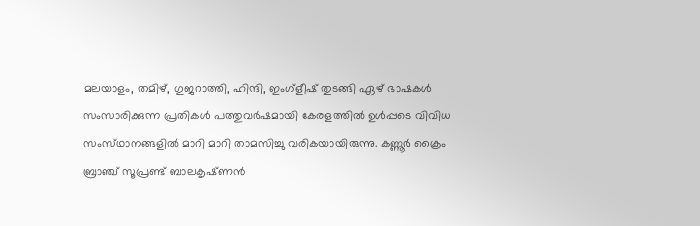മലയാളം, തമിഴ്, ഗുജറാത്തി, ഹിന്ദി, ഇംഗ്ളീഷ് തുടങ്ങി ഏഴ് ഭാഷകൾ സംസാരിക്കുന്ന പ്രതികൾ പത്തുവർഷമായി കേരളത്തിൽ ഉൾപ്പടെ വിവിധ സംസ്‌ഥാനങ്ങളിൽ മാറി മാറി താമസിച്ചു വരികയായിരുന്നു. കണ്ണൂർ ക്രൈം ബ്രാഞ്ച് സൂപ്രണ്ട് ബാലകൃഷ്‌ണൻ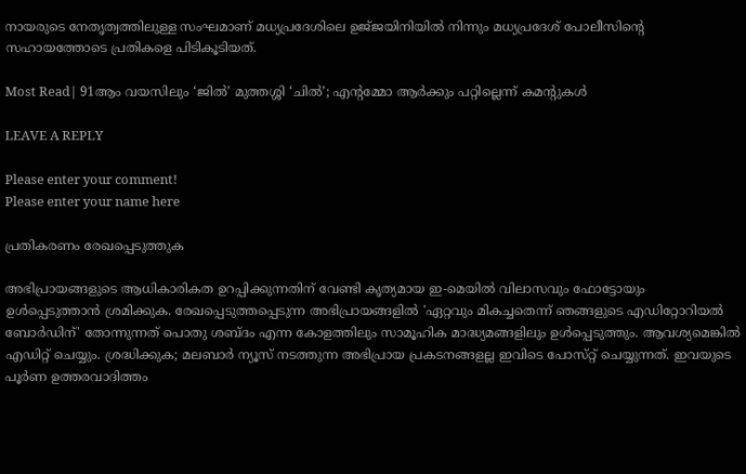നായരുടെ നേതൃത്വത്തിലുള്ള സംഘമാണ് മധ്യപ്രദേശിലെ ഉജ്‌ജയിനിയിൽ നിന്നും മധ്യപ്രദേശ് പോലീസിന്റെ സഹായത്തോടെ പ്രതികളെ പിടികൂടിയത്.

Most Read| 91ആം വയസിലും ‘ജിൽ’ മുത്തശ്ശി ‘ചിൽ’; എന്റമ്മോ ആർക്കും പറ്റില്ലെന്ന് കമന്റുകൾ

LEAVE A REPLY

Please enter your comment!
Please enter your name here

പ്രതികരണം രേഖപ്പെടുത്തുക

അഭിപ്രായങ്ങളുടെ ആധികാരികത ഉറപ്പിക്കുന്നതിന് വേണ്ടി കൃത്യമായ ഇ-മെയിൽ വിലാസവും ഫോട്ടോയും ഉൾപ്പെടുത്താൻ ശ്രമിക്കുക. രേഖപ്പെടുത്തപ്പെടുന്ന അഭിപ്രായങ്ങളിൽ 'ഏറ്റവും മികച്ചതെന്ന് ഞങ്ങളുടെ എഡിറ്റോറിയൽ ബോർഡിന്' തോന്നുന്നത് പൊതു ശബ്‌ദം എന്ന കോളത്തിലും സാമൂഹിക മാദ്ധ്യമങ്ങളിലും ഉൾപ്പെടുത്തും. ആവശ്യമെങ്കിൽ എഡിറ്റ് ചെയ്യും. ശ്രദ്ധിക്കുക; മലബാർ ന്യൂസ് നടത്തുന്ന അഭിപ്രായ പ്രകടനങ്ങളല്ല ഇവിടെ പോസ്‌റ്റ് ചെയ്യുന്നത്. ഇവയുടെ പൂർണ ഉത്തരവാദിത്തം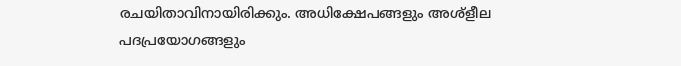രചയിതാവിനായിരിക്കും. അധിക്ഷേപങ്ങളും അശ്‌ളീല പദപ്രയോഗങ്ങളും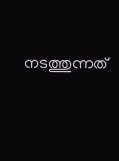നടത്തുന്നത്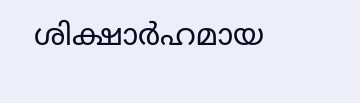ശിക്ഷാർഹമായ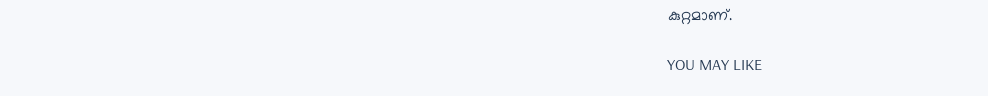കുറ്റമാണ്.

YOU MAY LIKE